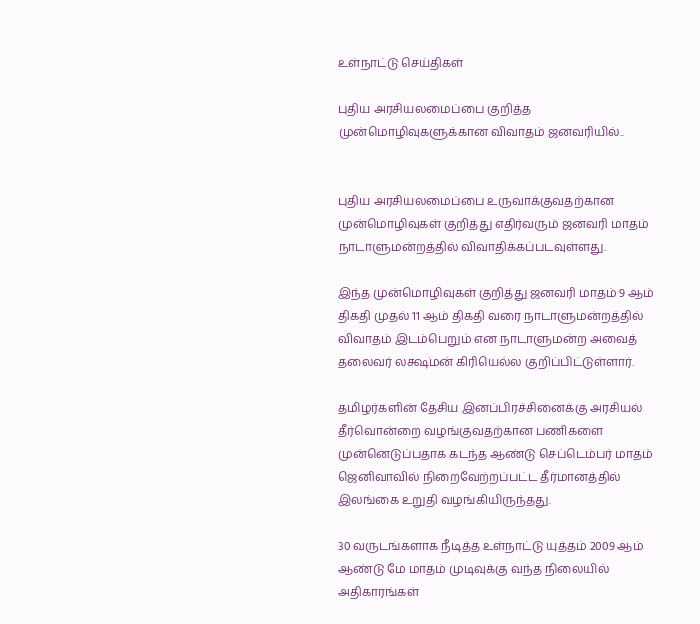உள்நாட்டு செய்திகள்

புதிய அரசியலமைப்பை குறித்த முன்மொழிவுகளுக்கான விவாதம் ஜனவரியில்..


புதிய அரசியலமைப்பை உருவாக்குவதற்கான முன்மொழிவுகள் குறித்து எதிர்வரும் ஜனவரி மாதம் நாடாளுமன்றத்தில் விவாதிக்கப்படவுள்ளது.

இந்த முன்மொழிவுகள் குறித்து ஜனவரி மாதம் 9 ஆம் திகதி முதல் 11 ஆம் திகதி வரை நாடாளுமன்றத்தில் விவாதம் இடம்பெறும் என நாடாளுமன்ற அவைத் தலைவர் லக்ஷ்மன் கிரியெல்ல குறிப்பிட்டுள்ளார்.

தமிழர்களின் தேசிய இனப்பிரச்சினைக்கு அரசியல் தீர்வொன்றை வழங்குவதற்கான பணிகளை முன்னெடுப்பதாக கடந்த ஆண்டு செப்டெம்பர் மாதம் ஜெனிவாவில் நிறைவேற்றப்பட்ட தீர்மானத்தில் இலங்கை உறுதி வழங்கியிருந்தது.

30 வருடங்களாக நீடித்த உள்நாட்டு யுத்தம் 2009 ஆம் ஆண்டு மே மாதம் முடிவுக்கு வந்த நிலையில் அதிகாரங்கள்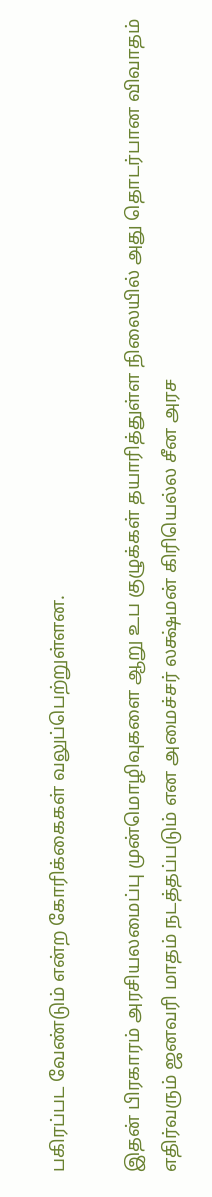பகிரப்பட வேண்டும் என்ற கோரிக்கைகள் வலுப்பெற்றுள்ளன.

இதன் பிரகாரம் அரசியலமைப்பு முன்மொழிவுகளை ஆறு உப குழுக்கள் தயாரித்துள்ள நிலையில் அது தொடர்பான விவாதம் எதிர்வரும் ஜனவரி மாதம் நடத்தப்படும் என அமைச்சர் லக்ஷ்மன் கிரியெல்ல சீன அரச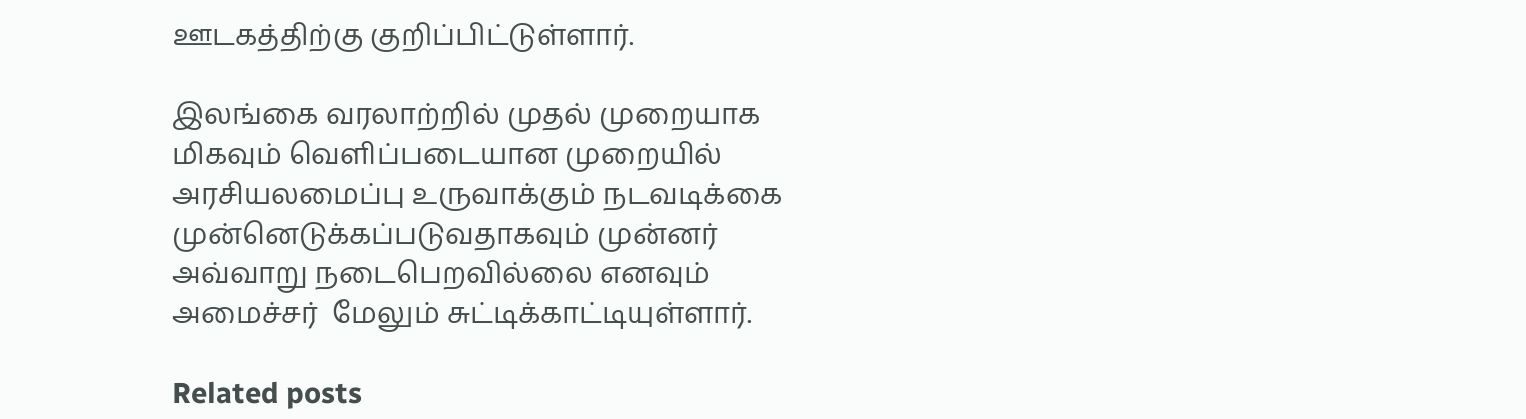ஊடகத்திற்கு குறிப்பிட்டுள்ளார்.

இலங்கை வரலாற்றில் முதல் முறையாக மிகவும் வெளிப்படையான முறையில் அரசியலமைப்பு உருவாக்கும் நடவடிக்கை முன்னெடுக்கப்படுவதாகவும் முன்னர் அவ்வாறு நடைபெறவில்லை எனவும் அமைச்சர்  மேலும் சுட்டிக்காட்டியுள்ளார்.

Related posts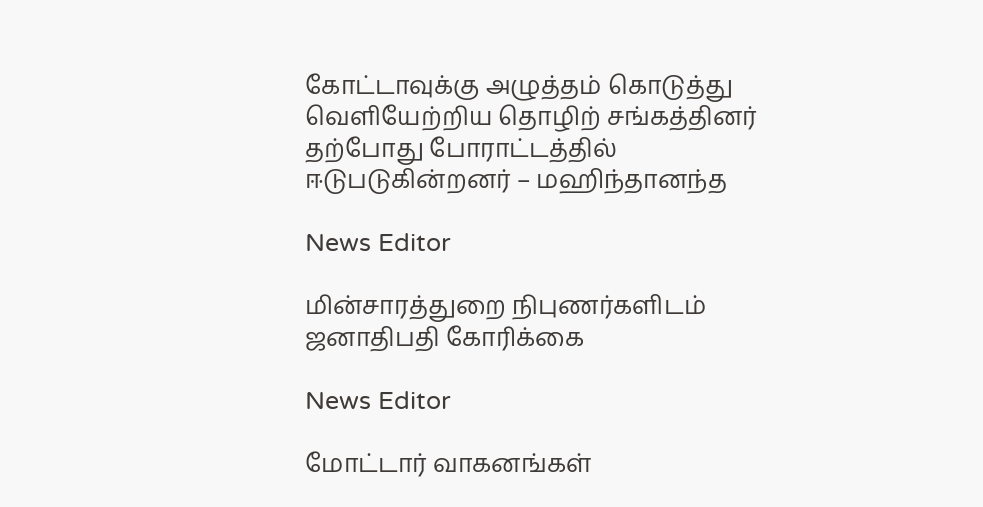கோட்டாவுக்கு அழுத்தம் கொடுத்து வெளியேற்றிய தொழிற் சங்கத்தினர் தற்போது போராட்டத்தில் ஈடுபடுகின்றனர் – மஹிந்தானந்த

News Editor

மின்சாரத்துறை நிபுணர்களிடம் ஜனாதிபதி கோரிக்கை

News Editor

மோட்டார் வாகனங்கள்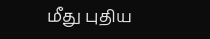மீது புதிய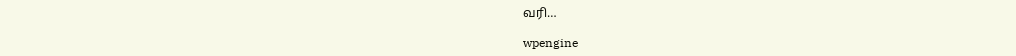வரி…

wpengine